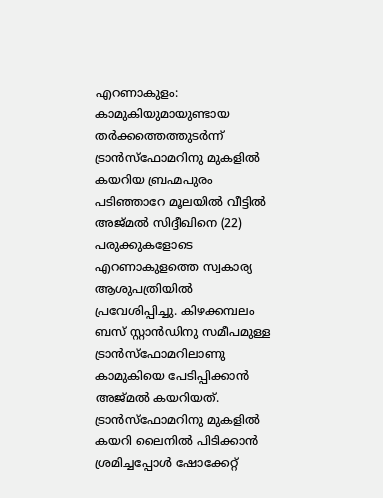എറണാകുളം: കാമുകിയുമായുണ്ടായ തർക്കത്തെത്തുടർന്ന് ട്രാൻസ്ഫോമറിനു മുകളിൽ കയറിയ ബ്രഹ്മപുരം പടിഞ്ഞാറേ മൂലയിൽ വീട്ടിൽ അജ്മൽ സിദ്ദീഖിനെ (22) പരുക്കുകളോടെ എറണാകുളത്തെ സ്വകാര്യ ആശുപത്രിയിൽ പ്രവേശിപ്പിച്ചു. കിഴക്കമ്പലം ബസ് സ്റ്റാൻഡിനു സമീപമുള്ള ട്രാൻസ്ഫോമറിലാണു കാമുകിയെ പേടിപ്പിക്കാൻ അജ്മൽ കയറിയത്.
ട്രാൻസ്ഫോമറിനു മുകളിൽ കയറി ലൈനിൽ പിടിക്കാൻ ശ്രമിച്ചപ്പോൾ ഷോക്കേറ്റ്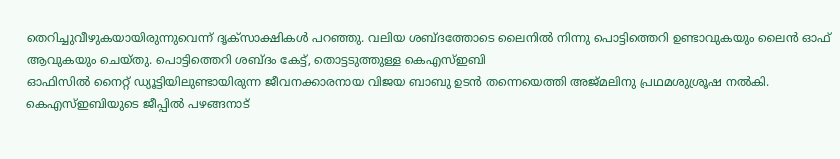തെറിച്ചുവീഴുകയായിരുന്നുവെന്ന് ദൃക്സാക്ഷികൾ പറഞ്ഞു. വലിയ ശബ്ദത്തോടെ ലൈനിൽ നിന്നു പൊട്ടിത്തെറി ഉണ്ടാവുകയും ലൈൻ ഓഫ് ആവുകയും ചെയ്തു. പൊട്ടിത്തെറി ശബ്ദം കേട്ട്, തൊട്ടടുത്തുള്ള കെഎസ്ഇബി
ഓഫിസിൽ നൈറ്റ് ഡ്യൂട്ടിയിലുണ്ടായിരുന്ന ജീവനക്കാരനായ വിജയ ബാബു ഉടൻ തന്നെയെത്തി അജ്മലിനു പ്രഥമശുശ്രൂഷ നൽകി.
കെഎസ്ഇബിയുടെ ജീപ്പിൽ പഴങ്ങനാട്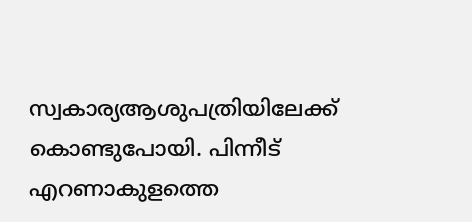സ്വകാര്യആശുപത്രിയിലേക്ക് കൊണ്ടുപോയി. പിന്നീട് എറണാകുളത്തെ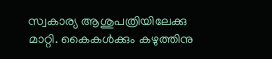സ്വകാര്യ ആശുപത്രിയിലേക്കു മാറ്റി. കൈകൾക്കും കഴുത്തിനു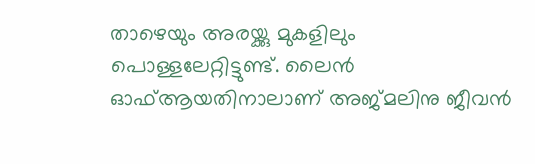താഴെയും അരയ്ക്കു മുകളിലും പൊള്ളലേറ്റിട്ടുണ്ട്. ലൈൻ ഓഫ്ആയതിനാലാണ് അജ്മലിനു ജീവൻ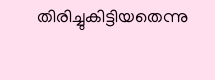തിരിച്ചുകിട്ടിയതെന്നു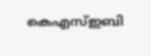കെഎസ്ഇബി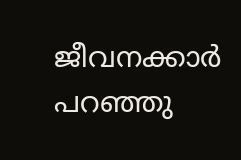ജീവനക്കാർ പറഞ്ഞു